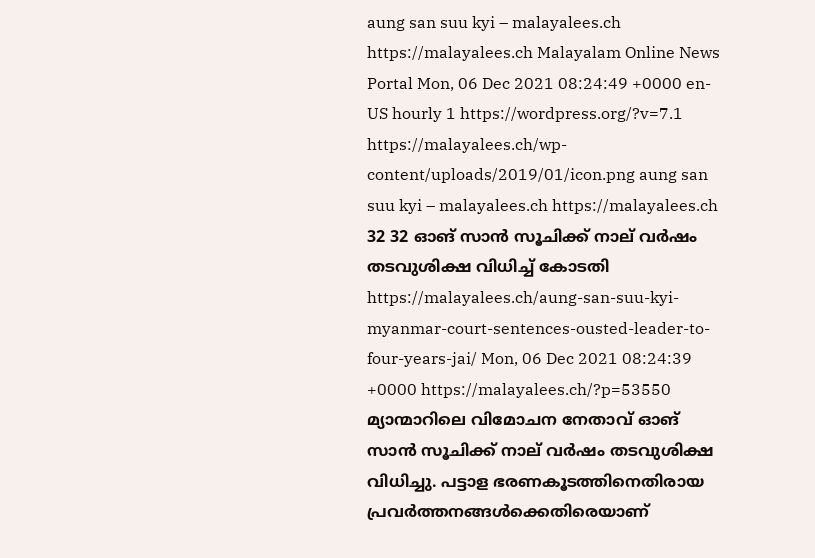aung san suu kyi – malayalees.ch https://malayalees.ch Malayalam Online News Portal Mon, 06 Dec 2021 08:24:49 +0000 en-US hourly 1 https://wordpress.org/?v=7.1 https://malayalees.ch/wp-content/uploads/2019/01/icon.png aung san suu kyi – malayalees.ch https://malayalees.ch 32 32 ഓങ് സാൻ സൂചിക്ക് നാല് വർഷം തടവുശിക്ഷ വിധിച്ച് കോടതി https://malayalees.ch/aung-san-suu-kyi-myanmar-court-sentences-ousted-leader-to-four-years-jai/ Mon, 06 Dec 2021 08:24:39 +0000 https://malayalees.ch/?p=53550 മ്യാന്മാറിലെ വിമോചന നേതാവ് ഓങ് സാൻ സൂചിക്ക് നാല് വർഷം തടവുശിക്ഷ വിധിച്ചു. പട്ടാള ഭരണകൂടത്തിനെതിരായ പ്രവർത്തനങ്ങൾക്കെതിരെയാണ്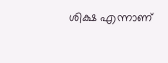ശിക്ഷ എന്നാണ്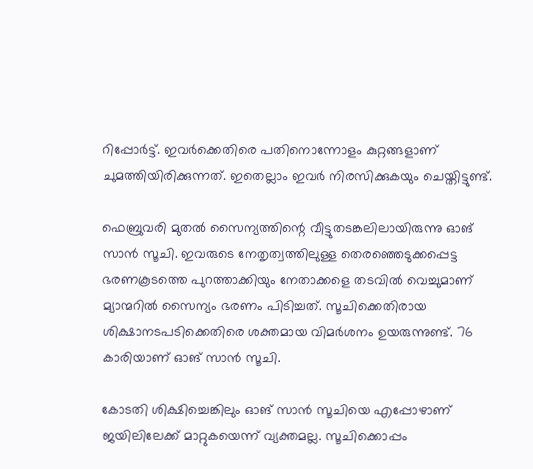റിപ്പോർട്ട്. ഇവർക്കെതിരെ പതിനൊന്നോളം കുറ്റങ്ങളാണ് ചുമത്തിയിരിക്കുന്നത്. ഇതെല്ലാം ഇവർ നിരസിക്കുകയും ചെയ്തിട്ടുണ്ട്.

ഫെബ്രുവരി മുതൽ സൈന്യത്തിന്റെ വീട്ടുതടങ്കലിലായിരുന്നു ഓങ് സാൻ സൂചി. ഇവരുടെ നേതൃത്വത്തിലുള്ള തെരഞ്ഞെടുക്കപ്പെട്ട ഭരണകൂടത്തെ പുറത്താക്കിയും നേതാക്കളെ തടവിൽ വെച്ചുമാണ് മ്യാന്മറിൽ സൈന്യം ഭരണം പിടിച്ചത്. സൂചിക്കെതിരായ ശിക്ഷാനടപടിക്കെതിരെ ശക്തമായ വിമർശനം ഉയരുന്നുണ്ട്. 76 കാരിയാണ് ഓങ് സാൻ സൂചി.

കോടതി ശിക്ഷിച്ചെങ്കിലും ഓങ് സാൻ സൂചിയെ എപ്പോഴാണ് ജയിലിലേക്ക് മാറ്റുകയെന്ന് വ്യക്തമല്ല. സൂചിക്കൊപ്പം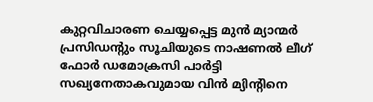കുറ്റവിചാരണ ചെയ്യപ്പെട്ട മുൻ മ്യാന്മർ പ്രസിഡന്റും സൂചിയുടെ നാഷണൽ ലീഗ് ഫോർ ഡമോക്രസി പാർട്ടി സഖ്യനേതാകവുമായ വിൻ മ്യിന്റിനെ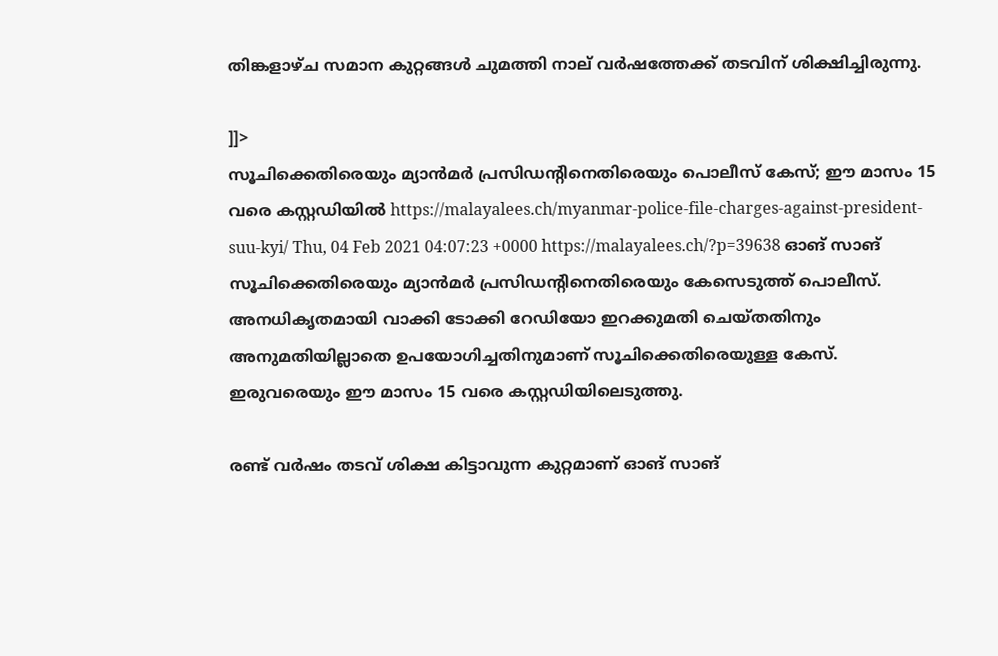തിങ്കളാഴ്ച സമാന കുറ്റങ്ങൾ ചുമത്തി നാല് വർഷത്തേക്ക് തടവിന് ശിക്ഷിച്ചിരുന്നു.

]]>
സൂചിക്കെതിരെയും മ്യാന്‍മര്‍ പ്രസിഡന്‍റിനെതിരെയും പൊലീസ് കേസ്; ഈ മാസം 15 വരെ കസ്റ്റഡിയില്‍ https://malayalees.ch/myanmar-police-file-charges-against-president-suu-kyi/ Thu, 04 Feb 2021 04:07:23 +0000 https://malayalees.ch/?p=39638 ഓങ് സാങ് സൂചിക്കെതിരെയും മ്യാന്‍മര്‍ പ്രസിഡന്‍റിനെതിരെയും കേസെടുത്ത് പൊലീസ്. അനധികൃതമായി വാക്കി ടോക്കി റേഡിയോ ഇറക്കുമതി ചെയ്തതിനും അനുമതിയില്ലാതെ ഉപയോഗിച്ചതിനുമാണ് സൂചിക്കെതിരെയുള്ള കേസ്. ഇരുവരെയും ഈ മാസം 15 വരെ കസ്റ്റഡിയിലെടുത്തു.

രണ്ട് വര്‍ഷം തടവ് ശിക്ഷ കിട്ടാവുന്ന കുറ്റമാണ് ഓങ് സാങ്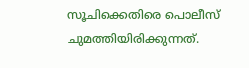സൂചിക്കെതിരെ പൊലീസ് ചുമത്തിയിരിക്കുന്നത്.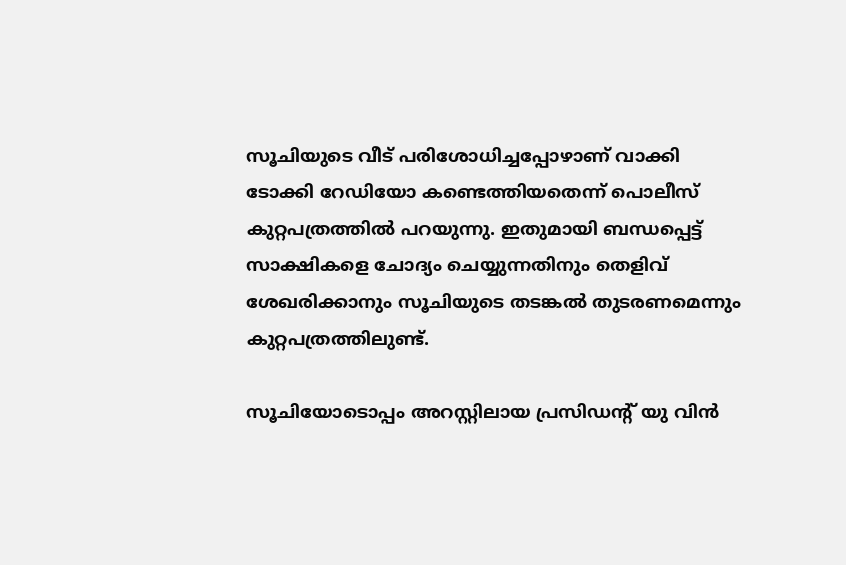സൂചിയുടെ വീട് പരിശോധിച്ചപ്പോഴാണ് വാക്കി ടോക്കി റേഡിയോ കണ്ടെത്തിയതെന്ന് പൊലീസ് കുറ്റപത്രത്തില്‍ പറയുന്നു. ഇതുമായി ബന്ധപ്പെട്ട് സാക്ഷികളെ ചോദ്യം ചെയ്യുന്നതിനും തെളിവ് ശേഖരിക്കാനും സൂചിയുടെ തടങ്കല്‍ തുടരണമെന്നും കുറ്റപത്രത്തിലുണ്ട്.

സൂചിയോടൊപ്പം അറസ്റ്റിലായ പ്രസിഡന്‍റ് യു വിന്‍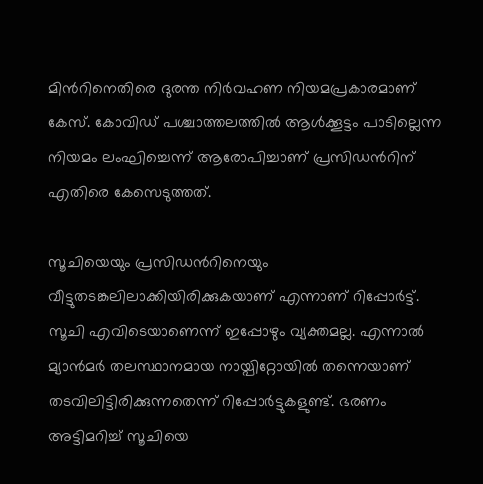മിന്‍റിനെതിരെ ദുരന്ത നിര്‍വഹണ നിയമപ്രകാരമാണ് കേസ്. കോവി‍ഡ് പശ്ചാത്തലത്തില്‍ ആള്‍ക്കൂട്ടം പാടില്ലെന്ന നിയമം ലംഘിച്ചെന്ന് ആരോപിച്ചാണ് പ്രസിഡന്‍റിന് എതിരെ കേസെടുത്തത്.

സൂചിയെയും പ്രസിഡന്‍റിനെയും വീട്ടുതടങ്കലിലാക്കിയിരിക്കുകയാണ് എന്നാണ് റിപ്പോര്‍ട്ട്. സൂചി എവിടെയാണെന്ന് ഇപ്പോഴും വ്യക്തമല്ല. എന്നാല്‍ മ്യാന്‍മര്‍ തലസ്ഥാനമായ നായ്പിറ്റോയില്‍ തന്നെയാണ് തടവിലിട്ടിരിക്കുന്നതെന്ന് റിപ്പോര്‍ട്ടുകളുണ്ട്. ഭരണം അട്ടിമറിച്ച് സൂചിയെ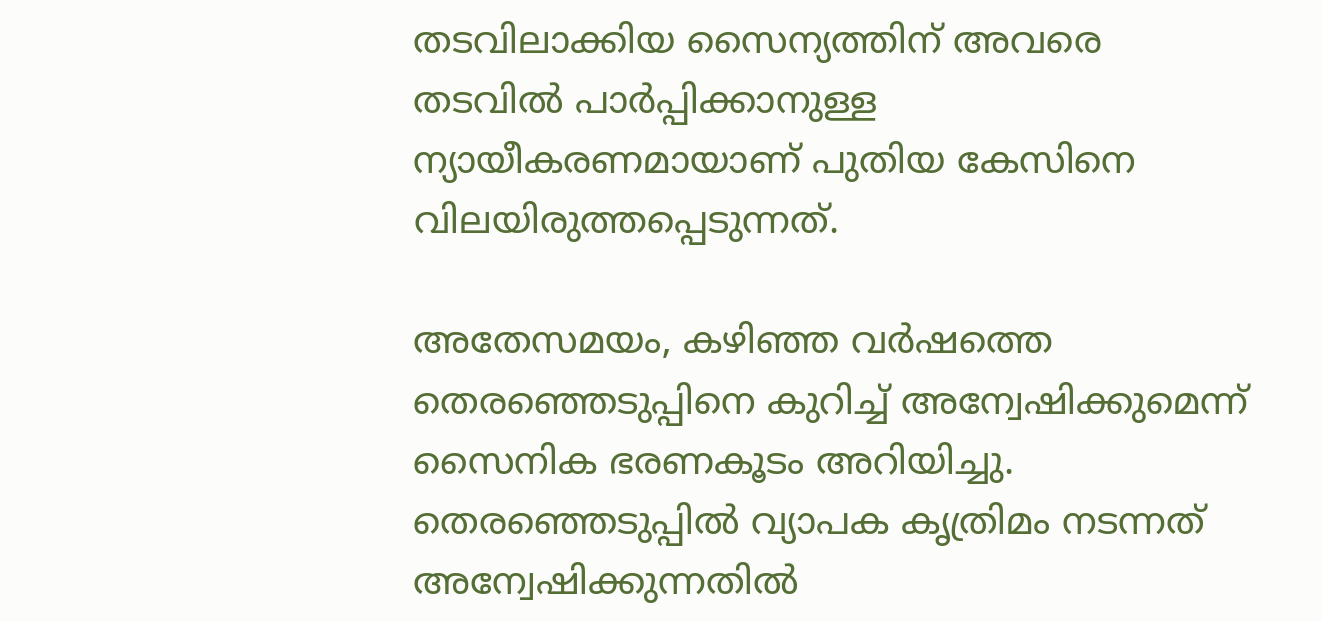തടവിലാക്കിയ സൈന്യത്തിന് അവരെ തടവില്‍ പാര്‍പ്പിക്കാനുള്ള ന്യായീകരണമായാണ് പുതിയ കേസിനെ വിലയിരുത്തപ്പെടുന്നത്.

അതേസമയം, കഴിഞ്ഞ വര്‍ഷത്തെ തെരഞ്ഞെടുപ്പിനെ കുറിച്ച് അന്വേഷിക്കുമെന്ന് സൈനിക ഭരണകൂടം അറിയിച്ചു. തെരഞ്ഞെടുപ്പില്‍ വ്യാപക കൃത്രിമം നടന്നത് അന്വേഷിക്കുന്നതില്‍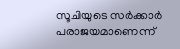സൂചിയുടെ സര്‍ക്കാര്‍ പരാജയമാണെന്ന്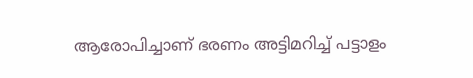ആരോപിച്ചാണ് ഭരണം അട്ടിമറിച്ച് പട്ടാളം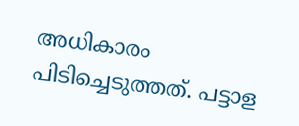അധികാരം പിടിച്ചെടുത്തത്. പട്ടാള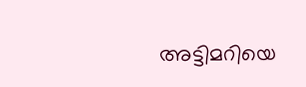അട്ടിമറിയെ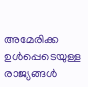അമേരിക്ക ഉള്‍പ്പെടെയുള്ള രാജ്യങ്ങള്‍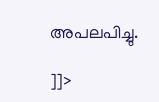അപലപിച്ചു.

]]>